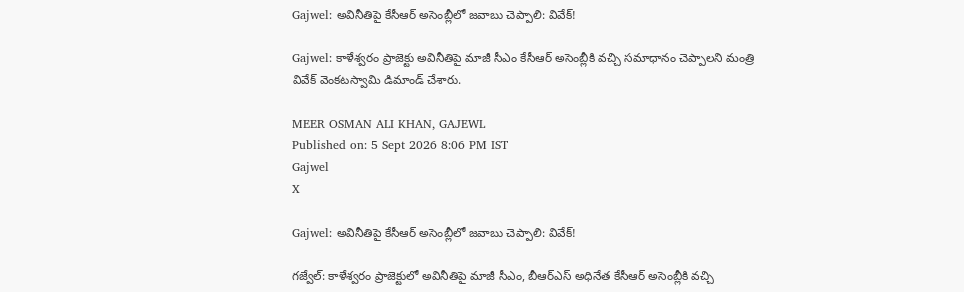Gajwel: అవినీతిపై కేసీఆర్ అసెంబ్లీలో జవాబు చెప్పాలి: వివేక్!

Gajwel: కాళేశ్వరం ప్రాజెక్టు అవినీతిపై మాజీ సీఎం కేసీఆర్ అసెంబ్లీకి వచ్చి సమాధానం చెప్పాలని మంత్రి వివేక్ వెంకటస్వామి డిమాండ్ చేశారు.

MEER OSMAN ALI KHAN, GAJEWL
Published on: 5 Sept 2026 8:06 PM IST
Gajwel
X

Gajwel: అవినీతిపై కేసీఆర్ అసెంబ్లీలో జవాబు చెప్పాలి: వివేక్!

గజ్వేల్: కాళేశ్వరం ప్రాజెక్టులో అవినీతిపై మాజీ సీఎం, బీఆర్‌ఎస్ అధినేత కేసీఆర్ అసెంబ్లీకి వచ్చి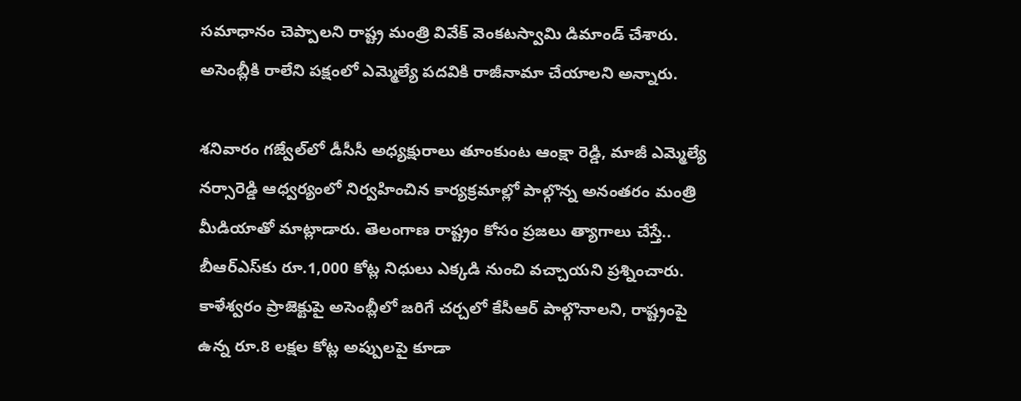సమాధానం చెప్పాలని రాష్ట్ర మంత్రి వివేక్ వెంకటస్వామి డిమాండ్ చేశారు. అసెంబ్లీకి రాలేని పక్షంలో ఎమ్మెల్యే పదవికి రాజీనామా చేయాలని అన్నారు.

శనివారం గజ్వేల్‌లో డీసీసీ అధ్యక్షురాలు తూంకుంట ఆంక్షా రెడ్డి, మాజీ ఎమ్మెల్యే నర్సారెడ్డి ఆధ్వర్యంలో నిర్వహించిన కార్యక్రమాల్లో పాల్గొన్న అనంతరం మంత్రి మీడియాతో మాట్లాడారు. తెలంగాణ రాష్ట్రం కోసం ప్రజలు త్యాగాలు చేస్తే.. బీఆర్‌ఎస్‌కు రూ.1,000 కోట్ల నిధులు ఎక్కడి నుంచి వచ్చాయని ప్రశ్నించారు. కాళేశ్వరం ప్రాజెక్టుపై అసెంబ్లీలో జరిగే చర్చలో కేసీఆర్ పాల్గొనాలని, రాష్ట్రంపై ఉన్న రూ.8 లక్షల కోట్ల అప్పులపై కూడా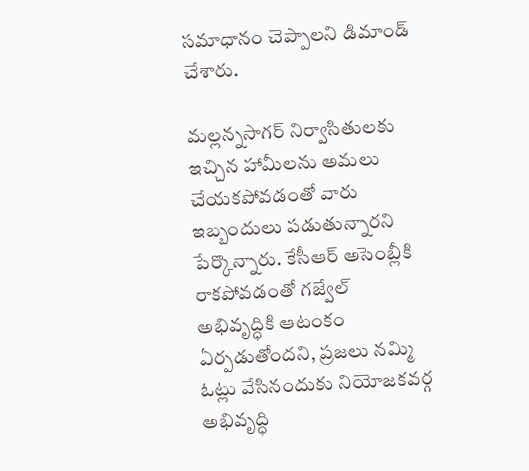సమాధానం చెప్పాలని డిమాండ్ చేశారు.

మల్లన్నసాగర్ నిర్వాసితులకు ఇచ్చిన హామీలను అమలు చేయకపోవడంతో వారు ఇబ్బందులు పడుతున్నారని పేర్కొన్నారు. కేసీఆర్ అసెంబ్లీకి రాకపోవడంతో గజ్వేల్ అభివృద్ధికి ఆటంకం ఏర్పడుతోందని, ప్రజలు నమ్మి ఓట్లు వేసినందుకు నియోజకవర్గ అభివృద్ధి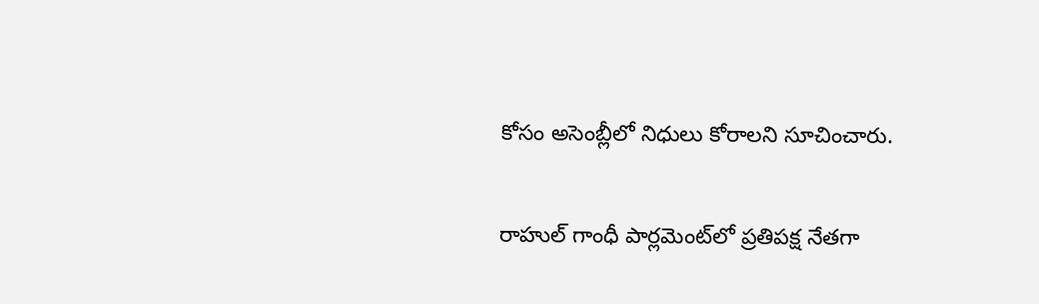కోసం అసెంబ్లీలో నిధులు కోరాలని సూచించారు.

రాహుల్ గాంధీ పార్లమెంట్‌లో ప్రతిపక్ష నేతగా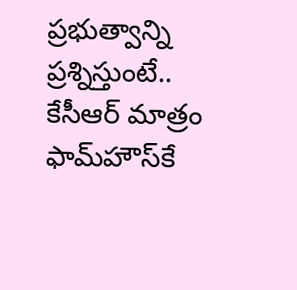ప్రభుత్వాన్ని ప్రశ్నిస్తుంటే.. కేసీఆర్ మాత్రం ఫామ్‌హౌస్‌కే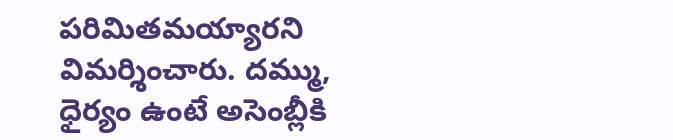పరిమితమయ్యారని విమర్శించారు. దమ్ము, ధైర్యం ఉంటే అసెంబ్లీకి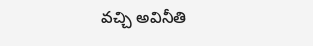వచ్చి అవినీతి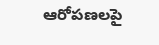ఆరోపణలపై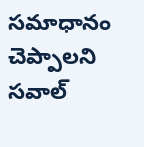సమాధానం చెప్పాలని సవాల్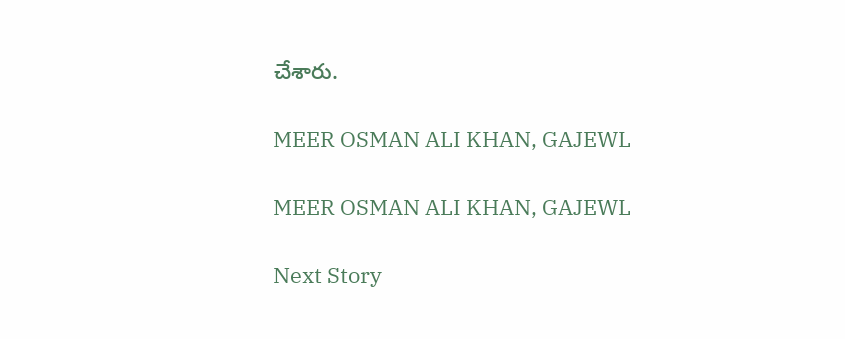చేశారు.

MEER OSMAN ALI KHAN, GAJEWL

MEER OSMAN ALI KHAN, GAJEWL

Next Story